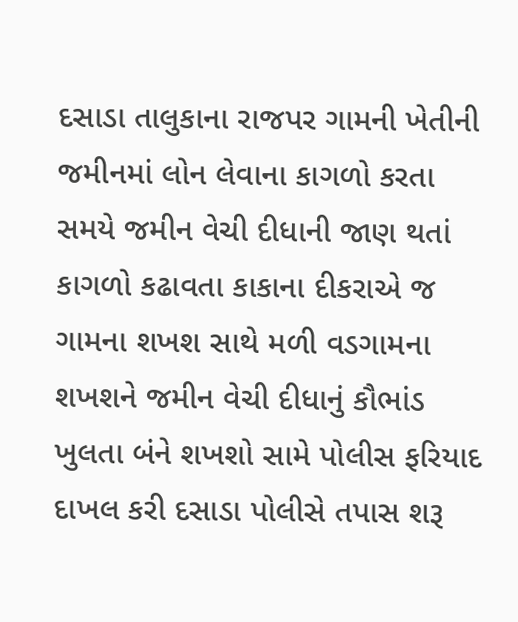દસાડા તાલુકાના રાજપર ગામની ખેતીની જમીનમાં લોન લેવાના કાગળો કરતા સમયે જમીન વેચી દીધાની જાણ થતાં કાગળો કઢાવતા કાકાના દીકરાએ જ ગામના શખશ સાથે મળી વડગામના શખશને જમીન વેચી દીધાનું કૌભાંડ ખુલતા બંને શખશો સામે પોલીસ ફરિયાદ દાખલ કરી દસાડા પોલીસે તપાસ શરૂ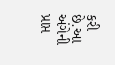કરી છે.આ અંગેની પ્રાપ્ત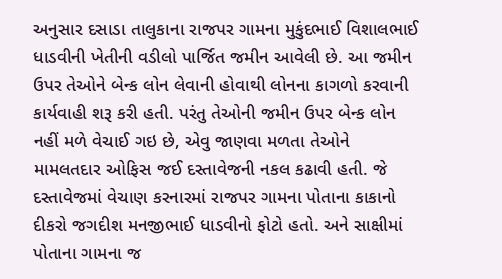અનુસાર દસાડા તાલુકાના રાજપર ગામના મુકુંદભાઈ વિશાલભાઈ ધાડવીની ખેતીની વડીલો પાર્જિત જમીન આવેલી છે. આ જમીન ઉપર તેઓને બેન્ક લોન લેવાની હોવાથી લોનના કાગળો કરવાની કાર્યવાહી શરૂ કરી હતી. પરંતુ તેઓની જમીન ઉપર બેન્ક લોન નહીં મળે વેચાઈ ગઇ છે, એવુ જાણવા મળતા તેઓને મામલતદાર ઓફિસ જઈ દસ્તાવેજની નકલ કઢાવી હતી. જે દસ્તાવેજમાં વેચાણ કરનારમાં રાજપર ગામના પોતાના કાકાનો દીકરો જગદીશ મનજીભાઈ ધાડવીનો ફોટો હતો. અને સાક્ષીમાં પોતાના ગામના જ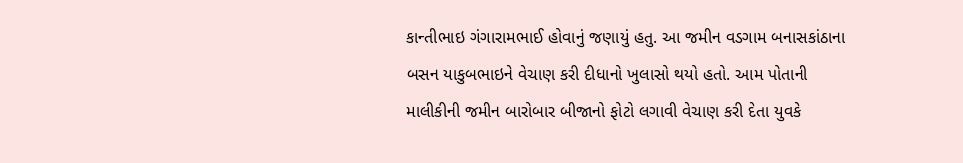કાન્તીભાઇ ગંગારામભાઈ હોવાનું જણાયું હતુ. આ જમીન વડગામ બનાસકાંઠાના બસન યાકુબભાઇને વેચાણ કરી દીધાનો ખુલાસો થયો હતો. આમ પોતાની માલીકીની જમીન બારોબાર બીજાનો ફોટો લગાવી વેચાણ કરી દેતા યુવકે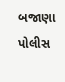બજાણા પોલીસ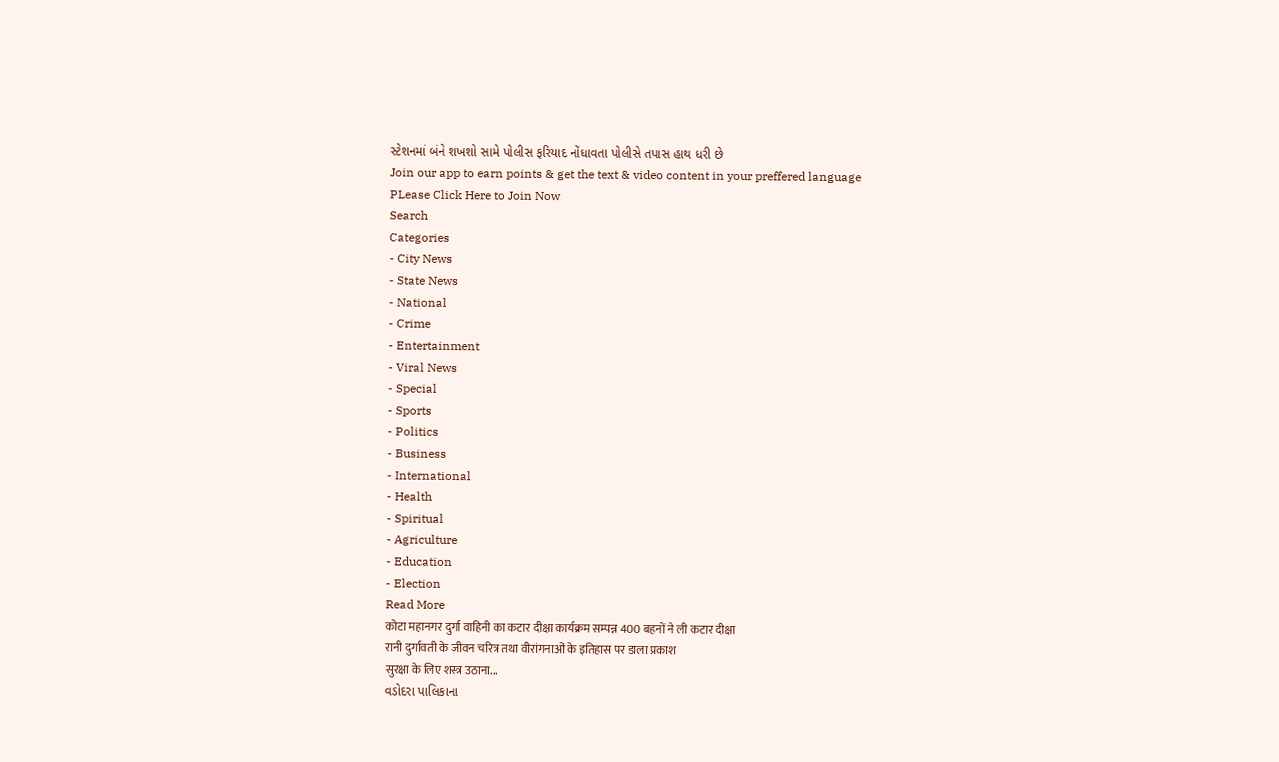સ્ટેશનમાં બંને શખશો સામે પોલીસ ફરિયાદ નોંધાવતા પોલીસે તપાસ હાથ ધરી છે
Join our app to earn points & get the text & video content in your preffered language
PLease Click Here to Join Now
Search
Categories
- City News
- State News
- National
- Crime
- Entertainment
- Viral News
- Special
- Sports
- Politics
- Business
- International
- Health
- Spiritual
- Agriculture
- Education
- Election
Read More
कोटा महानगर दुर्गा वाहिनी का कटार दीक्षा कार्यक्रम सम्पन्न 400 बहनों ने ली कटार दीक्षा
रानी दुर्गावती के जीवन चरित्र तथा वीरांगनाओं के इतिहास पर डाला प्रकाश
सुरक्षा के लिए शस्त्र उठाना...
વડોદરા પાલિકાના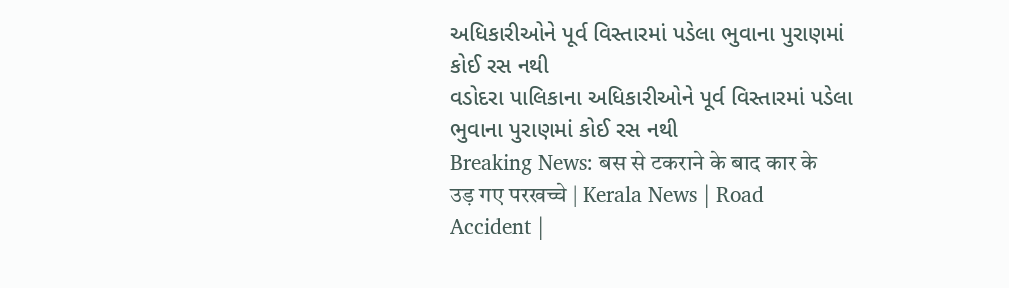અધિકારીઓને પૂર્વ વિસ્તારમાં પડેલા ભુવાના પુરાણમાં કોઈ રસ નથી
વડોદરા પાલિકાના અધિકારીઓને પૂર્વ વિસ્તારમાં પડેલા ભુવાના પુરાણમાં કોઈ રસ નથી
Breaking News: बस से टकराने के बाद कार के उड़ गए परखच्चे | Kerala News | Road Accident |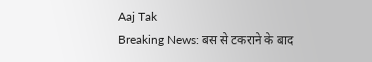Aaj Tak
Breaking News: बस से टकराने के बाद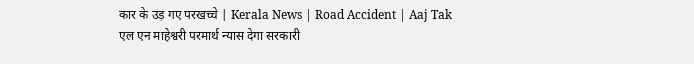कार के उड़ गए परखच्चे | Kerala News | Road Accident | Aaj Tak
एल एन माहेश्वरी परमार्थ न्यास देगा सरकारी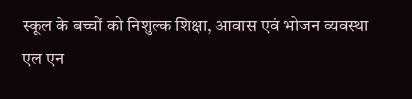स्कूल के बच्चों को निशुल्क शिक्षा, आवास एवं भोजन व्यवस्था
एल एन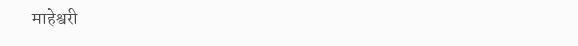माहेश्वरी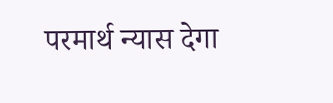परमार्थ न्यास देगा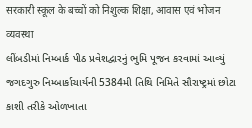सरकारी स्कूल के बच्चों को निशुल्क शिक्षा, आवास एवं भोजन व्यवस्था
લીંબડીમાં નિમ્બાર્ક પીઠ પ્રવેશદ્વારનું ભુમિ પૂજન કરવામાં આવ્યું
જગદગુરુ નિમ્બાર્કાચાર્યની 5384મી તિથિ નિમિતે સૌરાષ્ટ્રમાં છોટા કાશી તરીકે ઓળખાતા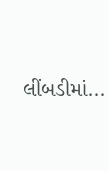લીંબડીમાં...